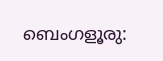ബെംഗളൂരു: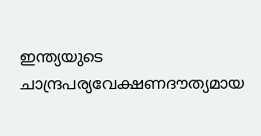ഇന്ത്യയുടെ ചാന്ദ്രപര്യവേക്ഷണദൗത്യമായ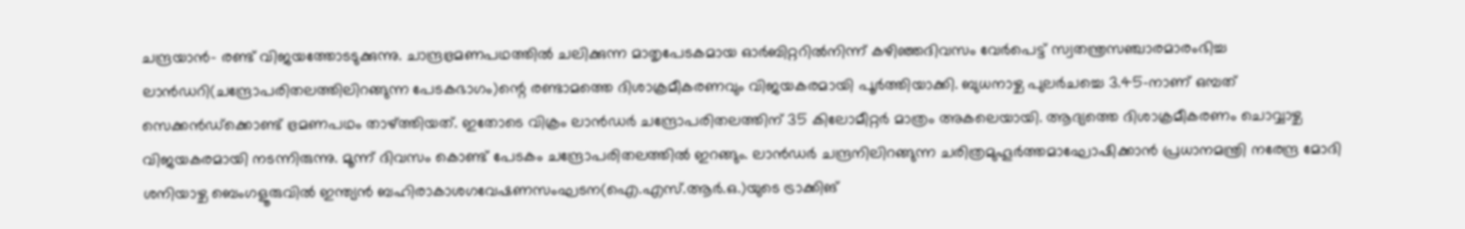ചന്ദ്രയാൻ- രണ്ട് വിജയത്തോടടുക്കുന്നു. ചാന്ദ്രഭ്രമണപഥത്തിൽ ചലിക്കുന്ന മാതൃപേടകമായ ഓർബിറ്ററിൽനിന്ന് കഴിഞ്ഞദിവസം വേർപെട്ട് സ്വതന്ത്രസഞ്ചാരമാരംഭിച്ച ലാൻഡറി(ചന്ദ്രോപരിതലത്തിലിറങ്ങുന്ന പേടകഭാഗം)ന്റെ രണ്ടാമത്തെ ദിശാക്രമീകരണവും വിജയകരമായി പൂർത്തിയാക്കി. ബുധനാഴ്ച പുലർചച്ചെ 3.45-നാണ് ഒമ്പത് സെക്കൻഡ്ക്കൊണ്ട് ഭ്രമണപഥം താഴ്ത്തിയത്. ഇതോടെ വിക്രം ലാൻഡർ ചന്ദ്രോപരിതലത്തിന് 35 കിലോമീറ്റർ മാത്രം അകലെയായി. ആദ്യത്തെ ദിശാക്രമീകരണം ചൊവ്വാഴ്ച വിജയകരമായി നടന്നിരുന്നു. മൂന്ന് ദിവസം കൊണ്ട് പേടകം ചന്ദ്രോപരിതലത്തിൽ ഇറങ്ങും. ലാൻഡർ ചന്ദ്രനിലിറങ്ങുന്ന ചരിത്രമുഹൂർത്തമാഘോഷിക്കാൻ പ്രധാനമന്ത്രി നരേന്ദ്ര മോദി ശനിയാഴ്ച ബെംഗളൂരുവിൽ ഇന്ത്യൻ ബഹിരാകാശഗവേഷണസംഘടന(ഐ.എസ്.ആർ.ഒ.)യുടെ ട്രാക്കിങ്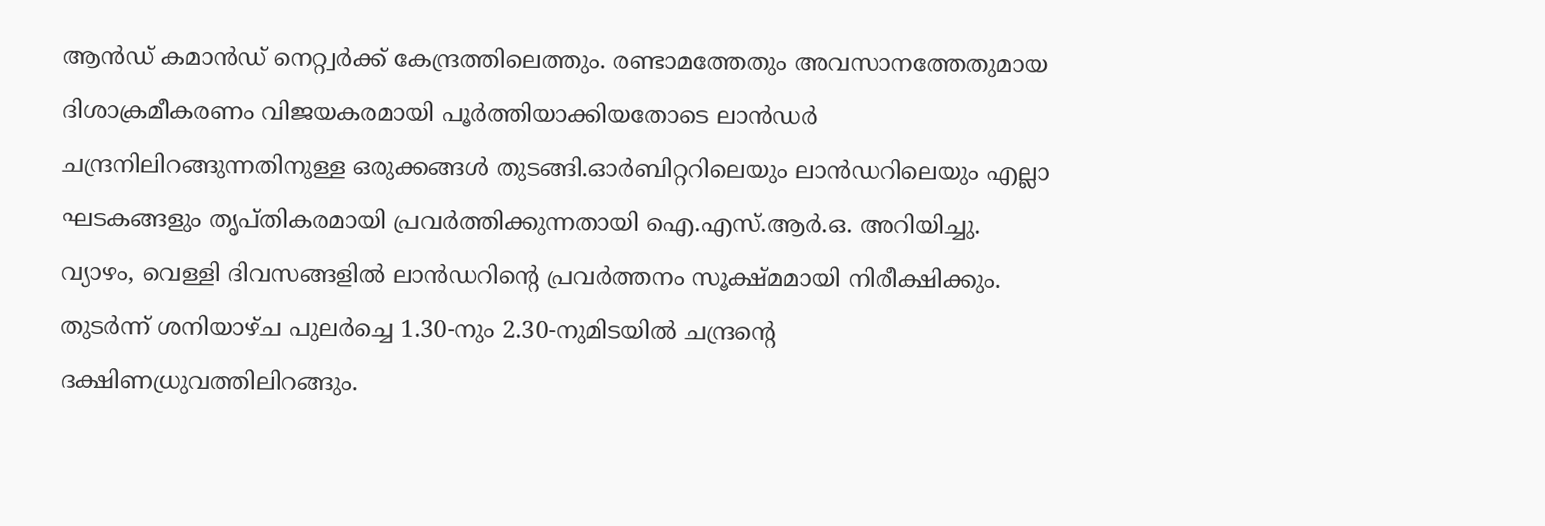ആൻഡ് കമാൻഡ് നെറ്റ്വർക്ക് കേന്ദ്രത്തിലെത്തും. രണ്ടാമത്തേതും അവസാനത്തേതുമായ ദിശാക്രമീകരണം വിജയകരമായി പൂർത്തിയാക്കിയതോടെ ലാൻഡർ ചന്ദ്രനിലിറങ്ങുന്നതിനുള്ള ഒരുക്കങ്ങൾ തുടങ്ങി.ഓർബിറ്ററിലെയും ലാൻഡറിലെയും എല്ലാ ഘടകങ്ങളും തൃപ്തികരമായി പ്രവർത്തിക്കുന്നതായി ഐ.എസ്.ആർ.ഒ. അറിയിച്ചു. വ്യാഴം, വെള്ളി ദിവസങ്ങളിൽ ലാൻഡറിന്റെ പ്രവർത്തനം സൂക്ഷ്മമായി നിരീക്ഷിക്കും. തുടർന്ന് ശനിയാഴ്ച പുലർച്ചെ 1.30-നും 2.30-നുമിടയിൽ ചന്ദ്രന്റെ ദക്ഷിണധ്രുവത്തിലിറങ്ങും.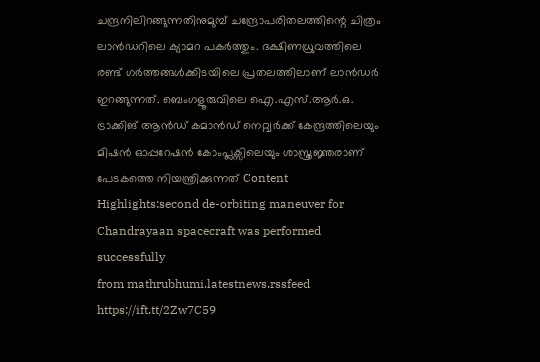ചന്ദ്രനിലിറങ്ങുന്നതിനുമുമ്പ് ചന്ദ്രോപരിതലത്തിന്റെ ചിത്രം ലാൻഡറിലെ ക്യാമറ പകർത്തും. ദക്ഷിണധ്രുവത്തിലെ രണ്ട് ഗർത്തങ്ങൾക്കിടയിലെ പ്രതലത്തിലാണ് ലാൻഡർ ഇറങ്ങുന്നത്. ബെംഗളൂരുവിലെ ഐ.എസ്.ആർ.ഒ. ട്രാക്കിങ് ആൻഡ് കമാൻഡ് നെറ്റ്വർക്ക് കേന്ദ്രത്തിലെയും മിഷൻ ഓപ്പറേഷൻ കോംപ്ലക്സിലെയും ശാസ്ത്രജ്ഞരാണ് പേടകത്തെ നിയന്ത്രിക്കുന്നത് Content Highlights:second de-orbiting maneuver for Chandrayaan spacecraft was performed successfully
from mathrubhumi.latestnews.rssfeed https://ift.tt/2Zw7C59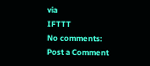via
IFTTT
No comments:
Post a Comment